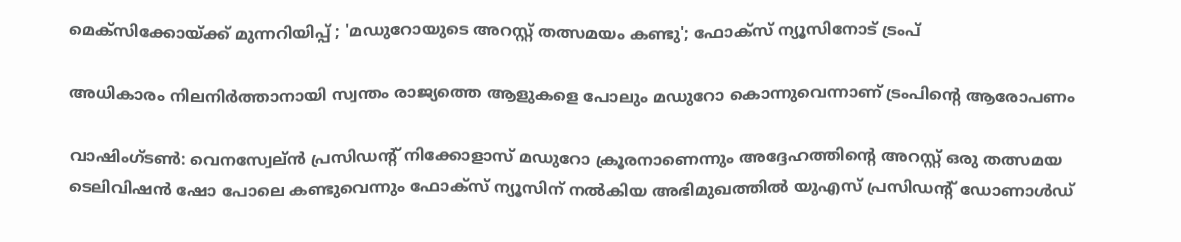മെക്‌സിക്കോയ്ക്ക് മുന്നറിയിപ്പ് ; 'മഡുറോയുടെ അറസ്റ്റ് തത്സമയം കണ്ടു'; ഫോക്‌സ് ന്യൂസിനോട് ട്രംപ്

അധികാരം നിലനിര്‍ത്താനായി സ്വന്തം രാജ്യത്തെ ആളുകളെ പോലും മഡുറോ കൊന്നുവെന്നാണ് ട്രംപിന്റെ ആരോപണം

വാഷിംഗ്ടണ്‍: വെനസ്വേല്ന്‍ പ്രസിഡന്റ് നിക്കോളാസ് മഡുറോ ക്രൂരനാണെന്നും അദ്ദേഹത്തിന്റെ അറസ്റ്റ് ഒരു തത്സമയ ടെലിവിഷന്‍ ഷോ പോലെ കണ്ടുവെന്നും ഫോക്‌സ് ന്യൂസിന് നല്‍കിയ അഭിമുഖത്തില്‍ യുഎസ് പ്രസിഡന്റ് ഡോണാള്‍ഡ്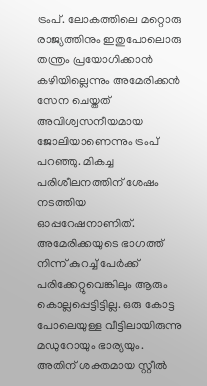ട്രംപ്. ലോകത്തിലെ മറ്റൊരു രാജ്യത്തിനും ഇതുപോലൊരു തന്ത്രം പ്രയോഗിക്കാന്‍ കഴിയില്ലെന്നും അമേരിക്കന്‍ സേന ചെയ്തത് അവിശ്വസനീയമായ ജോലിയാണെന്നും ട്രംപ് പറഞ്ഞു. മികച്ച പരിശീലനത്തിന് ശേഷം നടത്തിയ ഓപ്പറേഷനാണിത്. അമേരിക്കയുടെ ഭാഗത്ത് നിന്ന് കുറച്ച് പേര്‍ക്ക് പരിക്കേറ്റുവെങ്കിലും ആരും കൊല്ലപ്പെട്ടിട്ടില്ല. ഒരു കോട്ട പോലെയുള്ള വീട്ടിലായിരുന്നു മഡുറോയും ഭാര്യയും. അതിന് ശക്തമായ സ്റ്റീല്‍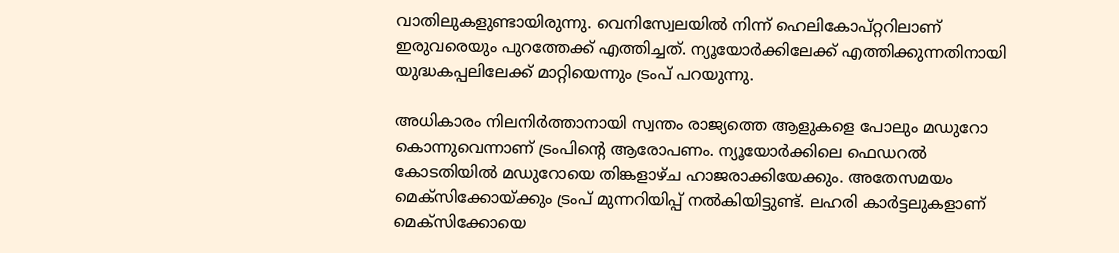വാതിലുകളുണ്ടായിരുന്നു. വെനിസ്വേലയില്‍ നിന്ന് ഹെലികോപ്റ്ററിലാണ് ഇരുവരെയും പുറത്തേക്ക് എത്തിച്ചത്. ന്യൂയോര്‍ക്കിലേക്ക് എത്തിക്കുന്നതിനായി യുദ്ധകപ്പലിലേക്ക് മാറ്റിയെന്നും ട്രംപ് പറയുന്നു.

അധികാരം നിലനിര്‍ത്താനായി സ്വന്തം രാജ്യത്തെ ആളുകളെ പോലും മഡുറോ കൊന്നുവെന്നാണ് ട്രംപിന്റെ ആരോപണം. ന്യൂയോര്‍ക്കിലെ ഫെഡറല്‍ കോടതിയില്‍ മഡുറോയെ തിങ്കളാഴ്ച ഹാജരാക്കിയേക്കും. അതേസമയം മെക്‌സിക്കോയ്ക്കും ട്രംപ് മുന്നറിയിപ്പ് നല്‍കിയിട്ടുണ്ട്. ലഹരി കാര്‍ട്ടലുകളാണ് മെക്‌സിക്കോയെ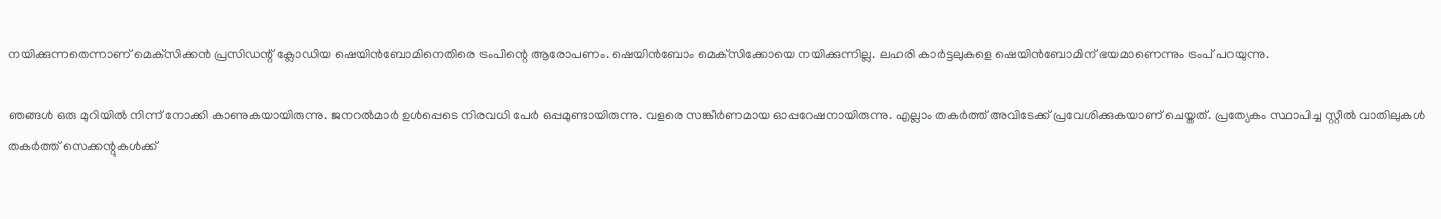നയിക്കുന്നതെന്നാണ് മെക്‌സിക്കന്‍ പ്രസിഡന്റ് ക്ലോഡിയ ഷെയിന്‍ബോമിനെതിരെ ട്രംപിന്റെ ആരോപണം. ഷെയിന്‍ബോം മെക്‌സിക്കോയെ നയിക്കുന്നില്ല. ലഹരി കാര്‍ട്ടലുകളെ ഷെയിന്‍ബോമിന് ഭയമാണെന്നും ട്രംപ് പറയുന്നു.

ഞങ്ങള്‍ ഒരു മുറിയില്‍ നിന്ന് നോക്കി കാണുകയായിരുന്നു. ജനറല്‍മാര്‍ ഉള്‍പ്പെടെ നിരവധി പേര്‍ ഒപ്പമുണ്ടായിരുന്നു. വളരെ സങ്കീര്‍ണമായ ഓപ്പറേഷനായിരുന്നു. എല്ലാം തകര്‍ത്ത് അവിടേക്ക് പ്രവേശിക്കുകയാണ് ചെയ്തത്. പ്രത്യേകം സ്ഥാപിച്ച സ്റ്റീല്‍ വാതിലുകള്‍ തകര്‍ത്ത് സെക്കന്റുകള്‍ക്ക്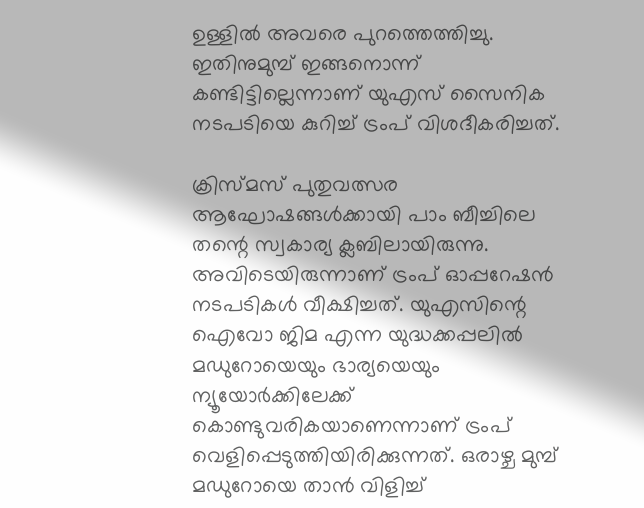ഉള്ളില്‍ അവരെ പുറത്തെത്തിച്ചു. ഇതിനുമുമ്പ് ഇങ്ങനൊന്ന് കണ്ടിട്ടില്ലെന്നാണ് യുഎസ് സൈനിക നടപടിയെ കുറിച്ച് ട്രംപ് വിശദീകരിച്ചത്.

ക്രിസ്മസ് പുതുവത്സര ആഘോഷങ്ങള്‍ക്കായി പാം ബീച്ചിലെ തന്റെ സ്വകാര്യ ക്ലബിലായിരുന്നു. അവിടെയിരുന്നാണ് ട്രംപ് ഓപ്പറേഷന്‍ നടപടികള്‍ വീക്ഷിച്ചത്. യുഎസിന്റെ ഐവോ ജിമ എന്ന യുദ്ധക്കപ്പലില്‍ മഡുറോയെയും ഭാര്യയെയും ന്യൂയോര്‍ക്കിലേക്ക് കൊണ്ടുവരികയാണെന്നാണ് ട്രംപ് വെളിപ്പെടുത്തിയിരിക്കുന്നത്. ഒരാഴ്ച മുമ്പ് മഡുറോയെ താന്‍ വിളിച്ച്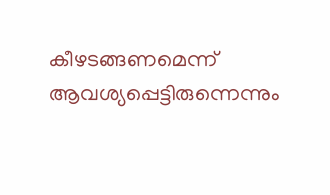കീഴടങ്ങണമെന്ന് ആവശ്യപ്പെട്ടിരുന്നെന്നും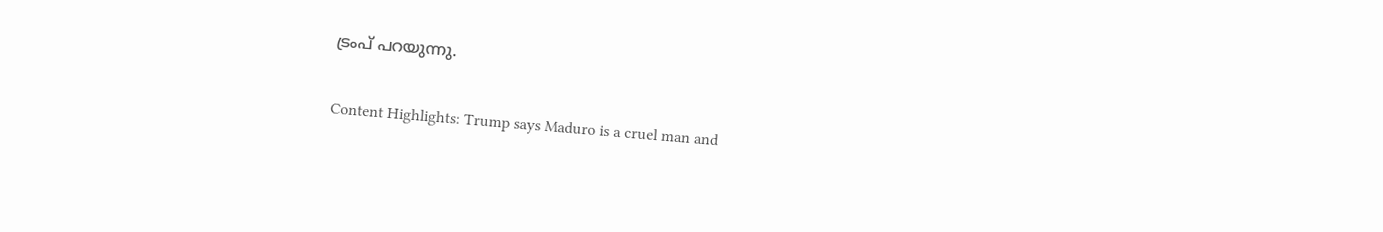ട്രംപ് പറയുന്നു.

Content Highlights: Trump says Maduro is a cruel man and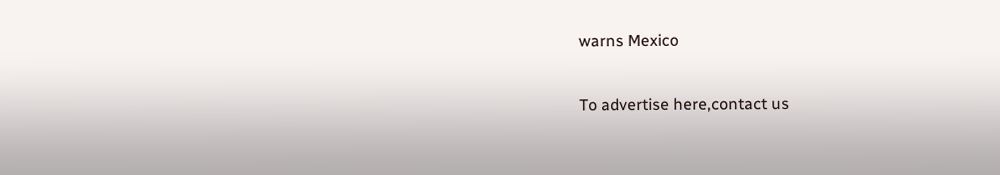warns Mexico

To advertise here,contact us